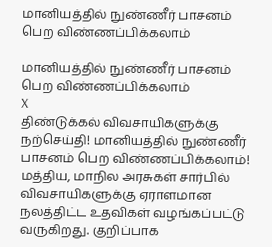மானியத்தில் நுண்ணீர் பாசனம் பெற விண்ணப்பிக்கலாம்

மானியத்தில் நுண்ணீர் பாசனம் பெற விண்ணப்பிக்கலாம்
X
திண்டுக்கல் விவசாயிகளுக்கு நற்செய்தி! மானியத்தில் நுண்ணீர் பாசனம் பெற விண்ணப்பிக்கலாம்!
மத்திய, மாநில அரசுகள் சார்பில் விவசாயிகளுக்கு ஏராளமான நலத்திட்ட உதவிகள் வழங்கப்பட்டு வருகிறது. குறிப்பாக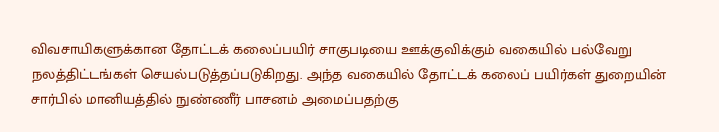விவசாயிகளுக்கான தோட்டக் கலைப்பயிர் சாகுபடியை ஊக்குவிக்கும் வகையில் பல்வேறு நலத்திட்டங்கள் செயல்படுத்தப்படுகிறது. அந்த வகையில் தோட்டக் கலைப் பயிர்கள் துறையின் சார்பில் மானியத்தில் நுண்ணீர் பாசனம் அமைப்பதற்கு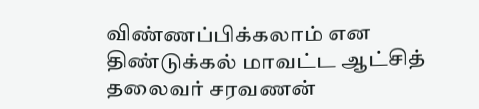விண்ணப்பிக்கலாம் என திண்டுக்கல் மாவட்ட ஆட்சித் தலைவர் சரவணன்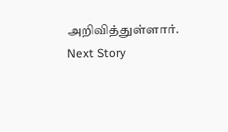அறிவித்துள்ளார்.
Next Story